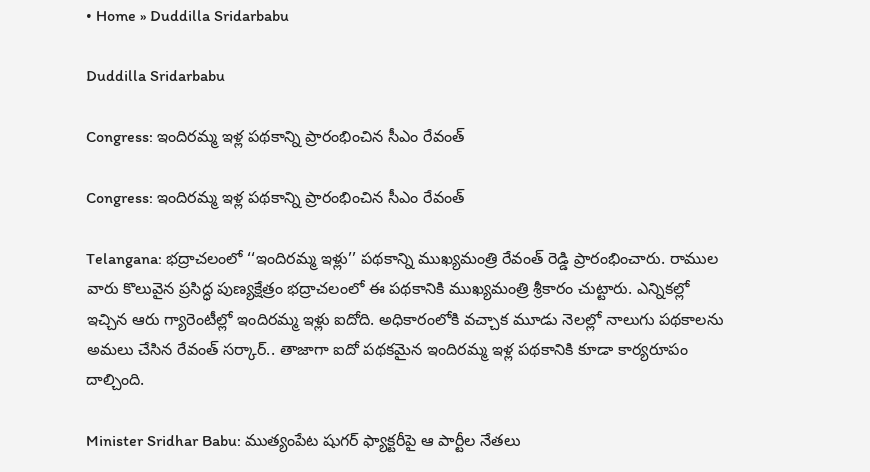• Home » Duddilla Sridarbabu

Duddilla Sridarbabu

Congress: ఇందిరమ్మ ఇళ్ల పథకాన్ని ప్రారంభించిన సీఎం రేవంత్

Congress: ఇందిరమ్మ ఇళ్ల పథకాన్ని ప్రారంభించిన సీఎం రేవంత్

Telangana: భద్రాచలంలో ‘‘ఇందిరమ్మ ఇళ్లు’’ పథకాన్ని ముఖ్యమంత్రి రేవంత్ రెడ్డి ప్రారంభించారు. రాముల వారు కొలువైన ప్రసిద్ధ పుణ్యక్షేత్రం భద్రాచలంలో ఈ పథకానికి ముఖ్యమంత్రి శ్రీకారం చుట్టారు. ఎన్నికల్లో ఇచ్చిన ఆరు గ్యారెంటీల్లో ఇందిరమ్మ ఇళ్లు ఐదోది. అధికారంలోకి వచ్చాక మూడు నెలల్లో నాలుగు పథకాలను అమలు చేసిన రేవంత్ సర్కార్.. తాజాగా ఐదో పథకమైన ఇందిరమ్మ ఇళ్ల పథకానికి కూడా కార్యరూపం దాల్చింది.

Minister Sridhar Babu: ముత్యంపేట షుగర్ ఫ్యాక్టరీపై ఆ పార్టీల నేతలు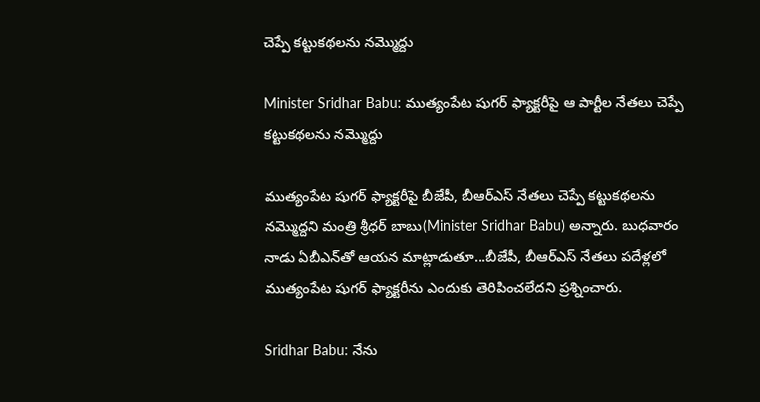చెప్పే కట్టుకథలను నమ్మొద్దు

Minister Sridhar Babu: ముత్యంపేట షుగర్ ఫ్యాక్టరీపై ఆ పార్టీల నేతలు చెప్పే కట్టుకథలను నమ్మొద్దు

ముత్యంపేట షుగర్ ఫ్యాక్టరీపై బీజేపీ, బీఆర్ఎస్ నేతలు చెప్పే కట్టుకథలను నమ్మొద్దని మంత్రి శ్రీధర్ బాబు(Minister Sridhar Babu) అన్నారు. బుధవారం నాడు ఏబీఎన్‌తో ఆయన మాట్లాడుతూ...బీజేపీ, బీఆర్‌ఎస్ నేతలు పదేళ్లలో ముత్యంపేట షుగర్ ఫ్యాక్టరీను ఎందుకు తెరిపించలేదని ప్రశ్నించారు.

Sridhar Babu: నేను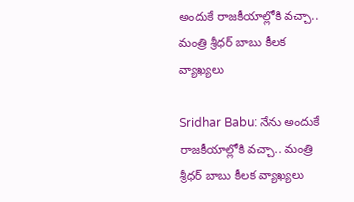అందుకే రాజకీయాల్లోకి వచ్చా.. మంత్రి శ్రీధర్ బాబు కీలక వ్యాఖ్యలు

Sridhar Babu: నేను అందుకే రాజకీయాల్లోకి వచ్చా.. మంత్రి శ్రీధర్ బాబు కీలక వ్యాఖ్యలు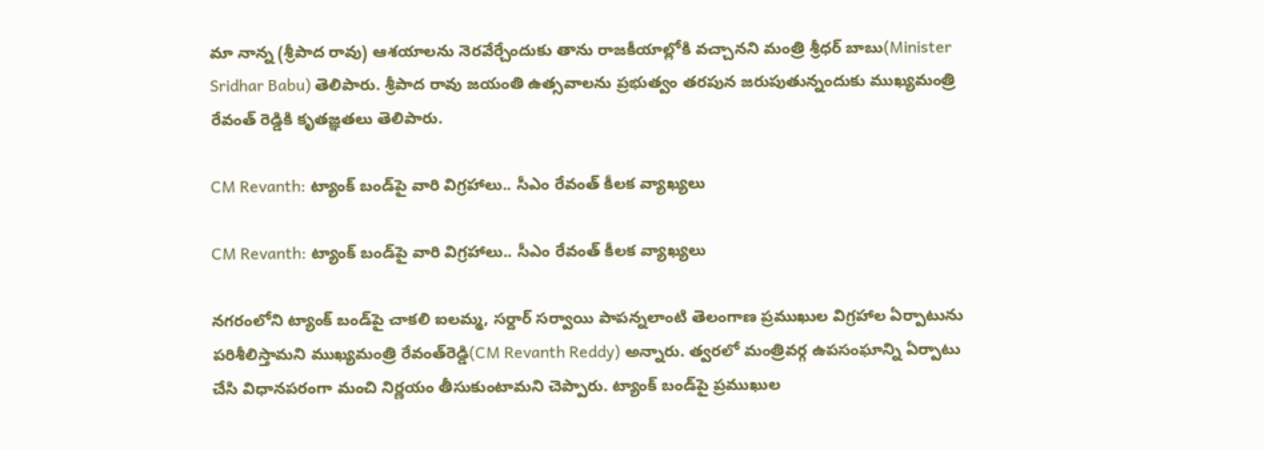మా నాన్న (శ్రీపాద రావు) ఆశయాలను నెరవేర్చేందుకు తాను రాజకీయాల్లోకి వచ్చానని మంత్రి శ్రీధర్ బాబు(Minister Sridhar Babu) తెలిపారు. శ్రీపాద రావు జయంతి ఉత్సవాలను ప్రభుత్వం తరపున జరుపుతున్నందుకు ముఖ్యమంత్రి రేవంత్ రెడ్డి‌కి కృతజ్ఞతలు తెలిపారు.

CM Revanth: ట్యాంక్ బండ్‌పై వారి విగ్రహాలు.. సీఎం రేవంత్ కీలక వ్యాఖ్యలు

CM Revanth: ట్యాంక్ బండ్‌పై వారి విగ్రహాలు.. సీఎం రేవంత్ కీలక వ్యాఖ్యలు

నగరంలోని ట్యాంక్ బండ్‌‌పై చాకలి ఐలమ్మ, సర్దార్ సర్వాయి పాపన్నలాంటి తెలంగాణ ప్రముఖుల విగ్రహాల ఏర్పాటును పరిశీలిస్తామని ముఖ్యమంత్రి రేవంత్‌రెడ్డి(CM Revanth Reddy) అన్నారు. త్వరలో మంత్రివర్గ ఉపసంఘాన్ని ఏర్పాటు చేసి విధానపరంగా మంచి నిర్ణయం తీసుకుంటామని చెప్పారు. ట్యాంక్ బండ్‌పై ప్రముఖుల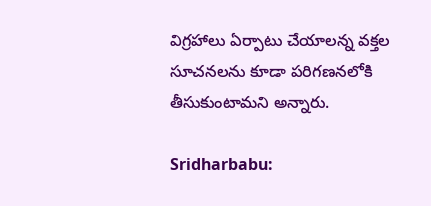విగ్రహాలు ఏర్పాటు చేయాలన్న వక్తల సూచనలను కూడా పరిగణనలోకి తీసుకుంటామని అన్నారు.

Sridharbabu: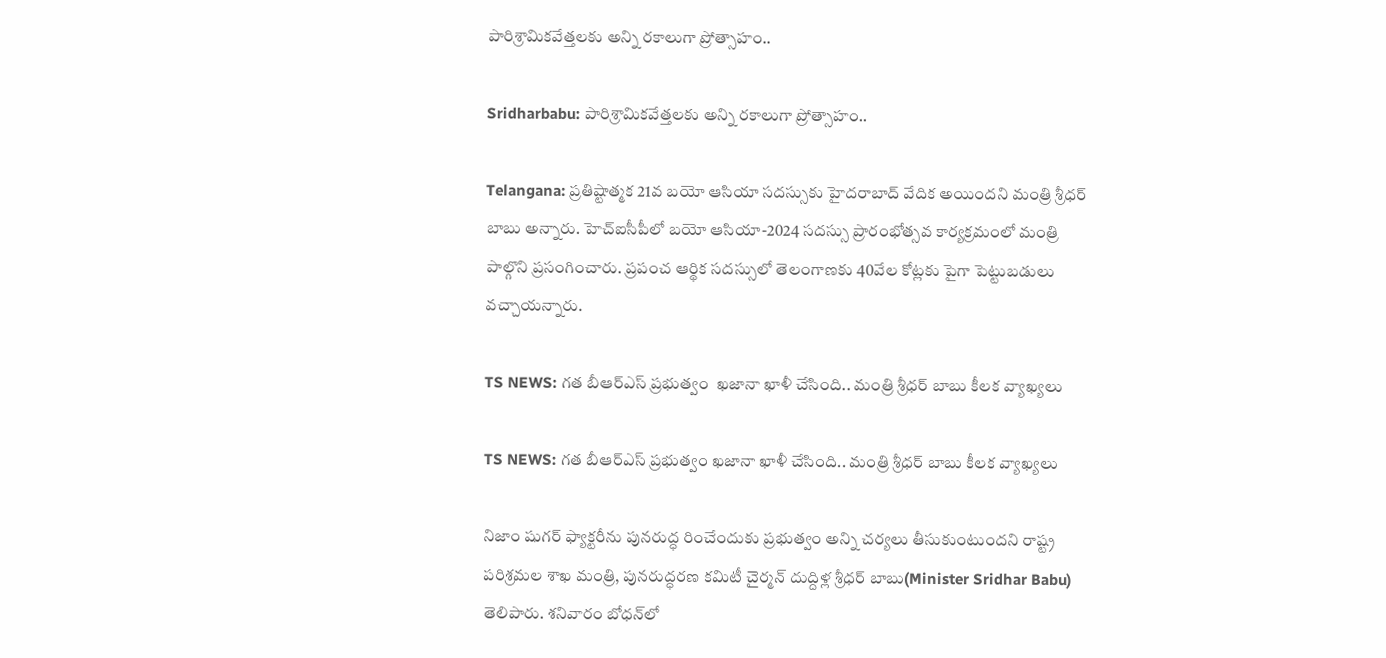పారిశ్రామికవేత్తలకు అన్ని రకాలుగా ప్రోత్సాహం..

Sridharbabu: పారిశ్రామికవేత్తలకు అన్ని రకాలుగా ప్రోత్సాహం..

Telangana: ప్రతిష్టాత్మక 21వ బయో ఆసియా సదస్సుకు హైదరాబాద్ వేదిక అయిందని మంత్రి శ్రీధర్‌ బాబు అన్నారు. హెచ్‌ఐసీపీలో బయో ఆసియా-2024 సదస్సు ప్రారంభోత్సవ కార్యక్రమంలో మంత్రి పాల్గొని ప్రసంగించారు. ప్రపంచ ఆర్థిక సదస్సులో తెలంగాణకు 40వేల కోట్లకు పైగా పెట్టుబడులు వచ్చాయన్నారు.

TS NEWS: గత బీఆర్ఎస్ ప్రభుత్వం  ఖజానా ఖాళీ చేసింది.. మంత్రి శ్రీధర్ బాబు కీలక వ్యాఖ్యలు

TS NEWS: గత బీఆర్ఎస్ ప్రభుత్వం ఖజానా ఖాళీ చేసింది.. మంత్రి శ్రీధర్ బాబు కీలక వ్యాఖ్యలు

నిజాం షుగర్ ఫ్యాక్టరీను పునరుద్ధ రించేందుకు ప్రభుత్వం అన్ని చర్యలు తీసుకుంటుందని రాష్ట్ర పరిశ్రమల శాఖ మంత్రి, పునరుద్ధరణ కమిటీ చైర్మన్ దుద్దిళ్ల శ్రీధర్ బాబు(Minister Sridhar Babu) తెలిపారు. శనివారం బోధన్‌లో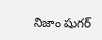నిజాం షుగర్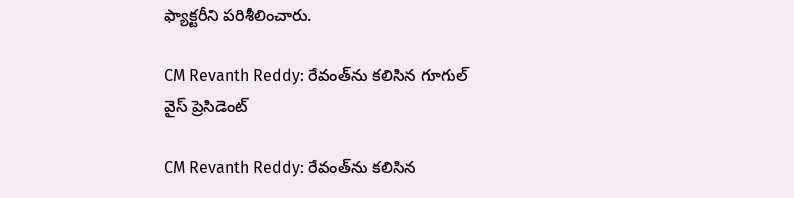ఫ్యాక్టరీని పరిశీలించారు.

CM Revanth Reddy: రేవంత్‌ను కలిసిన గూగుల్ వైస్ ప్రెసిడెంట్

CM Revanth Reddy: రేవంత్‌ను కలిసిన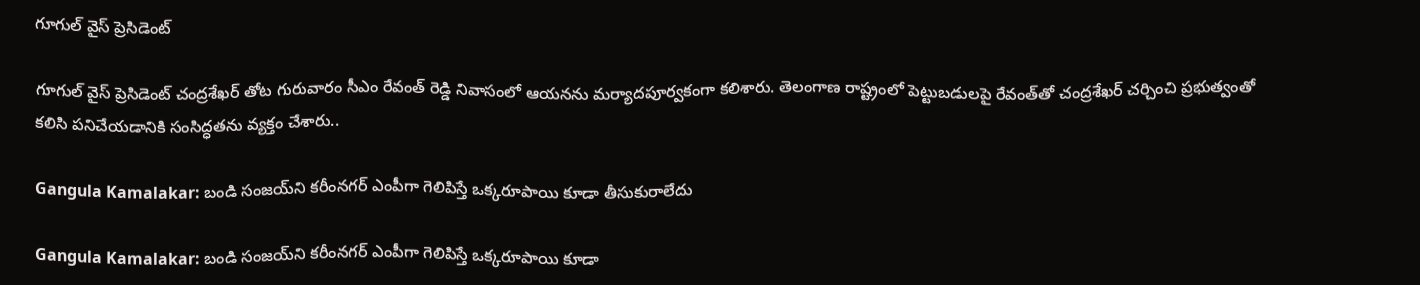గూగుల్ వైస్ ప్రెసిడెంట్

గూగుల్ వైస్ ప్రెసిడెంట్ చంద్రశేఖర్ తోట గురువారం సీఎం రేవంత్ రెడ్డి నివాసంలో ఆయనను మర్యాదపూర్వకంగా కలిశారు. తెలంగాణ రాష్ట్రంలో పెట్టుబడులపై రేవంత్‌తో చంద్రశేఖర్‌ చర్చించి ప్రభుత్వంతో కలిసి పనిచేయడానికి సంసిద్ధతను వ్యక్తం చేశారు..

Gangula Kamalakar: బండి సంజయ్‌ని కరీంనగర్‌ ఎంపీగా గెలిపిస్తే ఒక్కరూపాయి కూడా తీసుకురాలేదు

Gangula Kamalakar: బండి సంజయ్‌ని కరీంనగర్‌ ఎంపీగా గెలిపిస్తే ఒక్కరూపాయి కూడా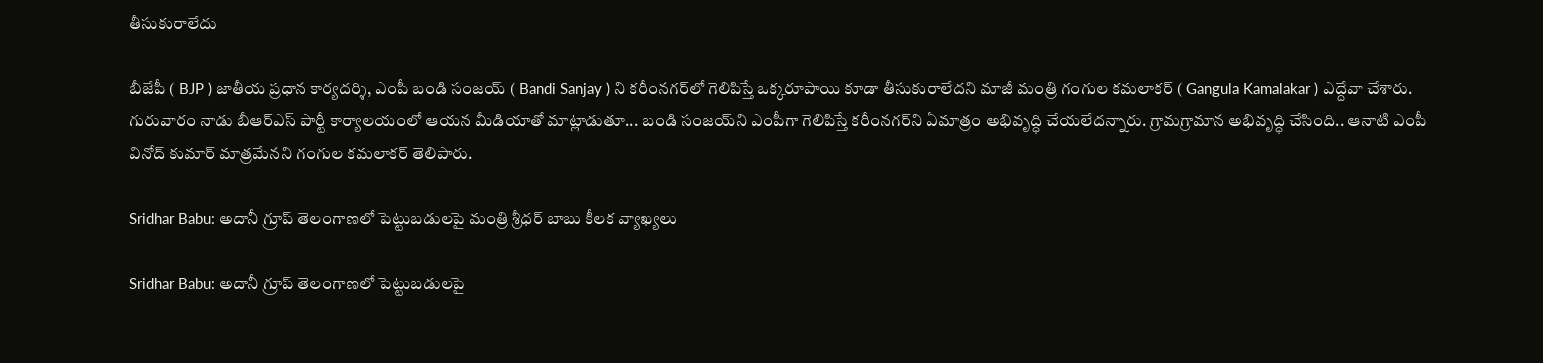తీసుకురాలేదు

బీజేపీ ( BJP ) జాతీయ ప్రధాన కార్యదర్శి, ఎంపీ బండి సంజయ్‌ ( Bandi Sanjay ) ని కరీంనగర్‌లో గెలిపిస్తే ఒక్కరూపాయి కూడా తీసుకురాలేదని మాజీ మంత్రి గంగుల కమలాకర్ ( Gangula Kamalakar ) ఎద్దేవా చేశారు. గురువారం నాడు బీఆర్ఎస్ పార్టీ కార్యాలయంలో ఆయన మీడియాతో మాట్లాడుతూ... బండి సంజయ్‌ని ఎంపీగా గెలిపిస్తే కరీంనగర్‌ని ఏమాత్రం అభివృద్ధి చేయలేదన్నారు. గ్రామగ్రామాన అభివృద్ధి చేసింది.. ఆనాటి ఎంపీ వినోద్ కుమార్ మాత్రమేనని గంగుల కమలాకర్ తెలిపారు.

Sridhar Babu: అదానీ గ్రూప్ తెలంగాణలో పెట్టుబడులపై మంత్రి శ్రీధర్ బాబు కీలక వ్యాఖ్యలు

Sridhar Babu: అదానీ గ్రూప్ తెలంగాణలో పెట్టుబడులపై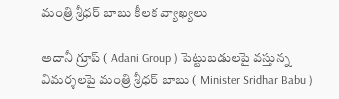మంత్రి శ్రీధర్ బాబు కీలక వ్యాఖ్యలు

అదానీ గ్రూప్ ( Adani Group ) పెట్టుబడులపై వస్తున్న విమర్శలపై మంత్రి శ్రీధర్ బాబు ( Minister Sridhar Babu )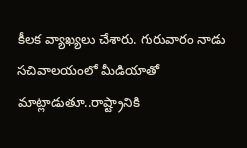కీలక వ్యాఖ్యలు చేశారు. గురువారం నాడు సచివాలయంలో మీడియాతో మాట్లాడుతూ..రాష్ట్రానికి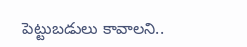పెట్టుబడులు కావాలని..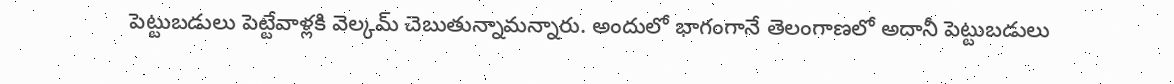పెట్టుబడులు పెట్టేవాళ్లకి వెల్కమ్ చెబుతున్నామన్నారు. అందులో భాగంగానే తెలంగాణలో అదానీ పెట్టుబడులు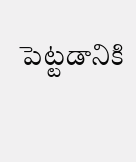పెట్టడానికి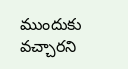ముందుకు వచ్చారని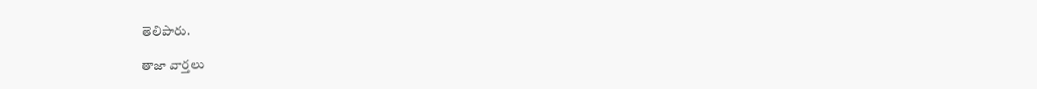తెలిపారు.

తాజా వార్తలు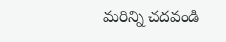మరిన్ని చదవండి